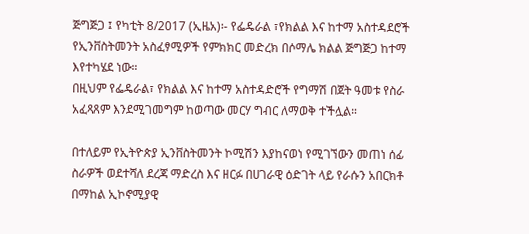ጅግጅጋ ፤ የካቲት 8/2017 (ኢዜአ)፡- የፌዴራል ፣የክልል እና ከተማ አስተዳደሮች የኢንቨስትመንት አስፈፃሚዎች የምክክር መድረክ በሶማሌ ክልል ጅግጅጋ ከተማ እየተካሄደ ነው።
በዚህም የፌዴራል፣ የክልል እና ከተማ አስተዳድሮች የግማሽ በጀት ዓመቱ የስራ አፈጻጸም እንደሚገመግም ከወጣው መርሃ ግብር ለማወቅ ተችሏል።

በተለይም የኢትዮጵያ ኢንቨስትመንት ኮሚሽን እያከናወነ የሚገኘውን መጠነ ሰፊ ስራዎች ወደተሻለ ደረጃ ማድረስ እና ዘርፉ በሀገራዊ ዕድገት ላይ የራሱን አበርክቶ በማከል ኢኮኖሚያዊ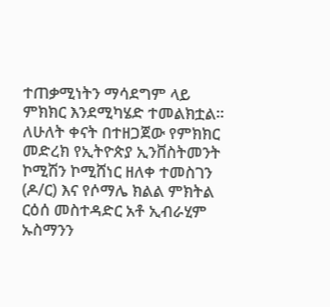ተጠቃሚነትን ማሳደግም ላይ ምክክር እንደሚካሄድ ተመልክቷል።
ለሁለት ቀናት በተዘጋጀው የምክክር መድረክ የኢትዮጵያ ኢንቨስትመንት ኮሚሽን ኮሚሸነር ዘለቀ ተመስገን (ዶ/ር) እና የሶማሌ ክልል ምክትል ርዕሰ መስተዳድር አቶ ኢብራሂም ኡስማንን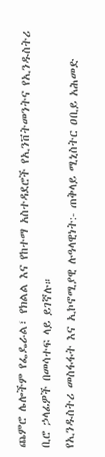ጨምሮ ሌሎችም የፌዴራል፣ የክልል እና የከተማ አስተዳደሮች የኢንቨትመንትና የኢንዱስትሪ ቢሮ ኃላፊዎች በመሳተፍ ላይ ይገኛሉ።
የኢንዱስትሪ መስፋፋት እና ኢኮኖሚያዊ ሉዓላዊነት:- ጠቅላይ ሚኒስትር ዐቢይ አሕመድ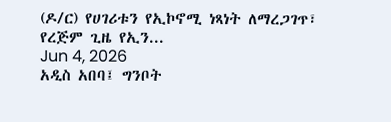(ዶ/ር) የሀገሪቱን የኢኮኖሚ ነጻነት ለማረጋገጥ፣ የረጅም ጊዜ የኢን...
Jun 4, 2026
አዲስ አበባ፤ ግንቦት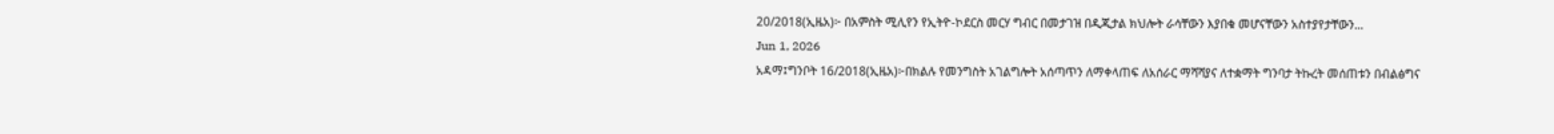20/2018(ኢዜአ)፦ በአምስት ሚሊየን የኢትዮ-ኮደርስ መርሃ ግብር በመታገዝ በዲጂታል ክህሎት ራሳቸውን እያበቁ መሆናቸውን አስተያየታቸውን...
Jun 1, 2026
አዳማ፤ግንቦት 16/2018(ኢዜአ)፦በክልሉ የመንግስት አገልግሎት አሰጣጥን ለማቀላጠፍ ለአሰራር ማሻሻያና ለተቋማት ግንባታ ትኩረት መሰጠቱን በብልፅግና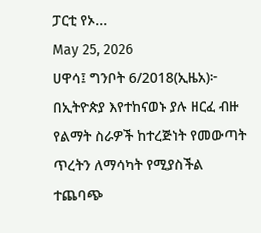ፓርቲ የኦ...
May 25, 2026
ሀዋሳ፤ ግንቦት 6/2018(ኢዜአ)፦ በኢትዮጵያ እየተከናወኑ ያሉ ዘርፈ ብዙ የልማት ስራዎች ከተረጅነት የመውጣት ጥረትን ለማሳካት የሚያስችል ተጨባጭ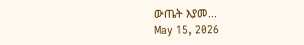ውጤት እያመ...
May 15, 2026